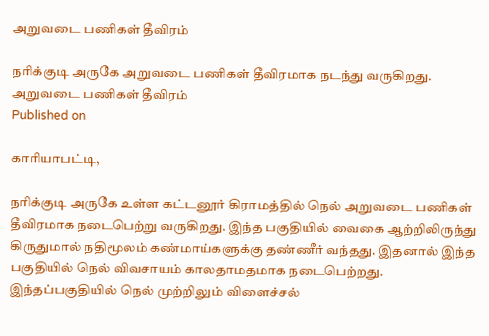அறுவடை பணிகள் தீவிரம்

நரிக்குடி அருகே அறுவடை பணிகள் தீவிரமாக நடந்து வருகிறது.
அறுவடை பணிகள் தீவிரம்
Published on

காரியாபட்டி,

நரிக்குடி அருகே உள்ள கட்டனூர் கிராமத்தில் நெல் அறுவடை பணிகள் தீவிரமாக நடைபெற்று வருகிறது. இந்த பகுதியில் வைகை ஆற்றிலிருந்து கிருதுமால் நதிமூலம் கண்மாய்களுக்கு தண்ணீர் வந்தது. இதனால் இந்த பகுதியில் நெல் விவசாயம் காலதாமதமாக நடைபெற்றது. இந்தப்பகுதியில் நெல் முற்றிலும் விளைச்சல்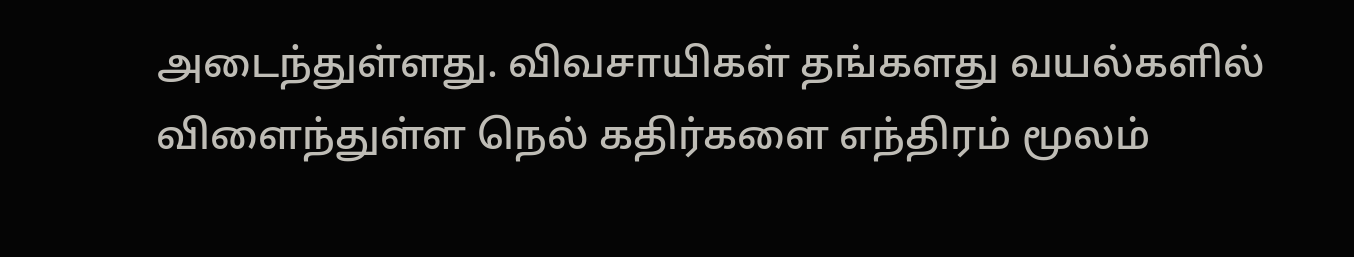அடைந்துள்ளது. விவசாயிகள் தங்களது வயல்களில் விளைந்துள்ள நெல் கதிர்களை எந்திரம் மூலம்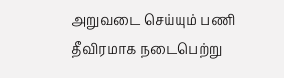அறுவடை செய்யும் பணி தீவிரமாக நடைபெற்று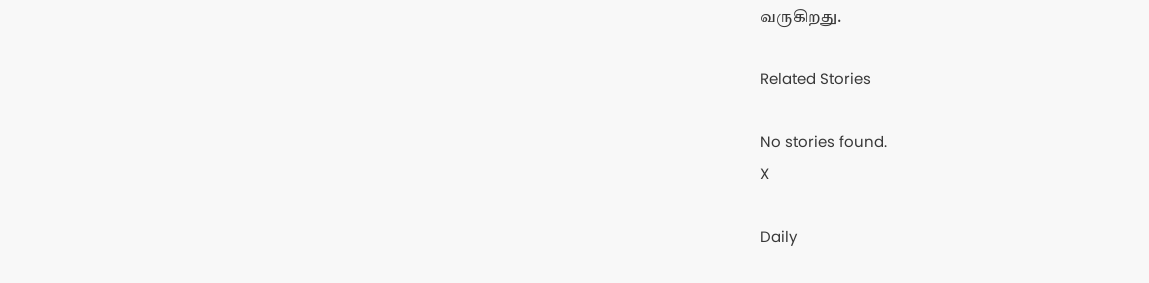வருகிறது.

Related Stories

No stories found.
X

Daily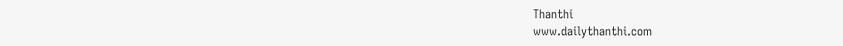Thanthi
www.dailythanthi.com